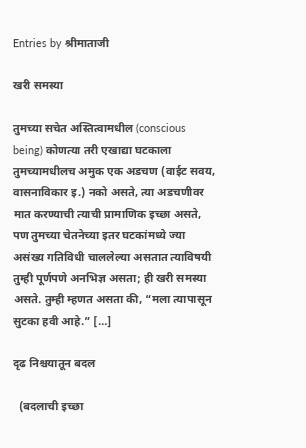Entries by श्रीमाताजी

खरी समस्या

तुमच्या सचेत अस्तित्वामधील (conscious being) कोणत्या तरी एखाद्या घटकाला तुमच्यामधीलच अमुक एक अडचण (वाईट सवय, वासनाविकार इ.) नको असते, त्या अडचणीवर मात करण्याची त्याची प्रामाणिक इच्छा असते, पण तुमच्या चेतनेच्या इतर घटकांमध्ये ज्या असंख्य गतिविधी चाललेल्या असतात त्याविषयी तुम्ही पूर्णपणे अनभिज्ञ असता; ही खरी समस्या असते. तुम्ही म्हणत असता की, “मला त्यापासून सुटका हवी आहे.” […]

दृढ निश्चयातून बदल

  (बदलाची इच्छा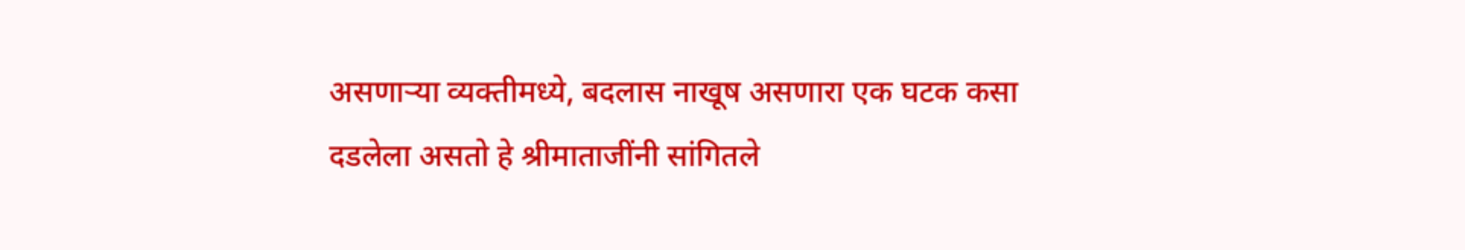असणाऱ्या व्यक्तीमध्ये, बदलास नाखूष असणारा एक घटक कसा दडलेला असतो हे श्रीमाताजींनी सांगितले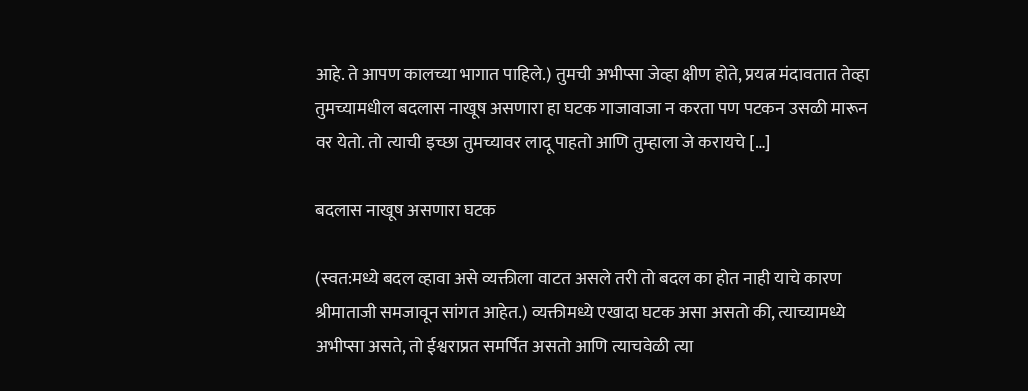आहे. ते आपण कालच्या भागात पाहिले.) तुमची अभीप्सा जेव्हा क्षीण होते, प्रयत्न मंदावतात तेव्हा तुमच्यामधील बदलास नाखूष असणारा हा घटक गाजावाजा न करता पण पटकन उसळी मारून वर येतो. तो त्याची इच्छा तुमच्यावर लादू पाहतो आणि तुम्हाला जे करायचे […]

बदलास नाखूष असणारा घटक

(स्वत:मध्ये बदल व्हावा असे व्यक्तीला वाटत असले तरी तो बदल का होत नाही याचे कारण श्रीमाताजी समजावून सांगत आहेत.) व्यक्तीमध्ये एखादा घटक असा असतो की, त्याच्यामध्ये अभीप्सा असते, तो ईश्वराप्रत समर्पित असतो आणि त्याचवेळी त्या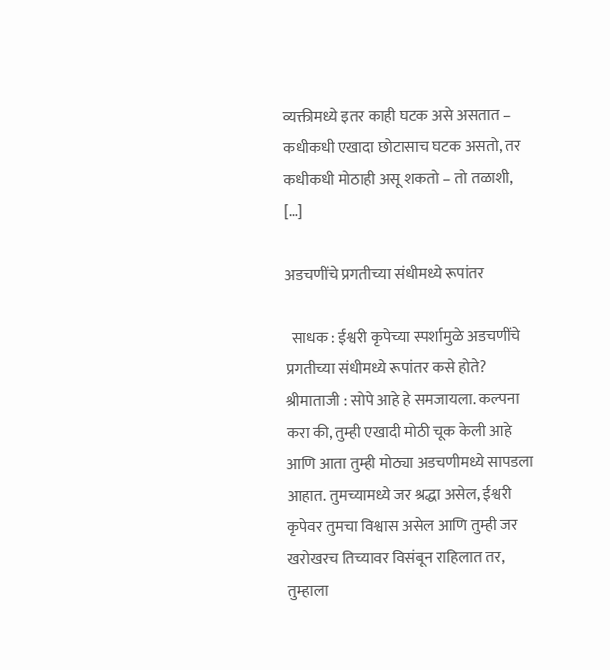व्यक्तीमध्ये इतर काही घटक असे असतात – कधीकधी एखादा छोटासाच घटक असतो, तर कधीकधी मोठाही असू शकतो – तो तळाशी, […]

अडचणींचे प्रगतीच्या संधीमध्ये रूपांतर

  साधक : ईश्वरी कृपेच्या स्पर्शामुळे अडचणींचे प्रगतीच्या संधीमध्ये रूपांतर कसे होते? श्रीमाताजी : सोपे आहे हे समजायला. कल्पना करा की, तुम्ही एखादी मोठी चूक केली आहे आणि आता तुम्ही मोठ्या अडचणीमध्ये सापडला आहात. तुमच्यामध्ये जर श्रद्धा असेल, ईश्वरी कृपेवर तुमचा विश्वास असेल आणि तुम्ही जर खरोखरच तिच्यावर विसंबून राहिलात तर, तुम्हाला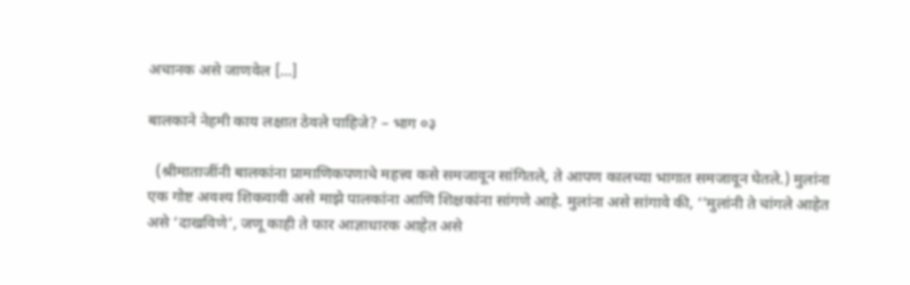अचानक असे जाणवेल […]

बालकाने नेहमी काय लक्षात ठेवले पाहिजे? – भाग ०३

  (श्रीमाताजींनी बालकांना प्रामाणिकपणाचे महत्त्व कसे समजावून सांगितले, ते आपण कालच्या भागात समजावून घेतले.) मुलांना एक गोष्ट अवश्य शिकवावी असे माझे पालकांना आणि शिक्षकांना सांगणे आहे. मुलांना असे सांगावे की, ‘’मुलांनी ते चांगले आहेत असे ‘दाखविणे‌’, जणू काही ते फार आज्ञाधारक आहेत असे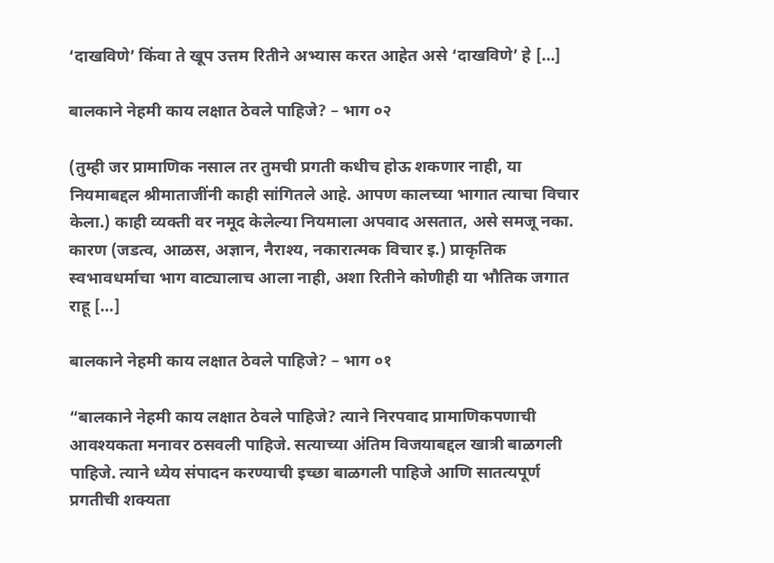‘दाखविणे‌’ किंवा ते खूप उत्तम रितीने अभ्यास करत आहेत असे ‘दाखविणे‌’ हे […]

बालकाने नेहमी काय लक्षात ठेवले पाहिजे? – भाग ०२

(तुम्ही जर प्रामाणिक नसाल तर तुमची प्रगती कधीच होऊ शकणार नाही, या नियमाबद्दल श्रीमाताजींनी काही सांगितले आहे. आपण कालच्या भागात त्याचा विचार केला.) काही व्यक्ती वर नमूद केलेल्या नियमाला अपवाद असतात, असे समजू नका. कारण (जडत्व, आळस, अज्ञान, नैराश्य, नकारात्मक विचार इ.) प्राकृतिक स्वभावधर्माचा भाग वाट्यालाच आला नाही, अशा रितीने कोणीही या भौतिक जगात राहू […]

बालकाने नेहमी काय लक्षात ठेवले पाहिजे? – भाग ०१

“बालकाने नेहमी काय लक्षात ठेवले पाहिजे? त्याने निरपवाद प्रामाणिकपणाची आवश्यकता मनावर ठसवली पाहिजे. सत्याच्या अंतिम विजयाबद्दल खात्री बाळगली पाहिजे. त्याने ध्येय संपादन करण्याची इच्छा बाळगली पाहिजे आणि सातत्यपूर्ण प्रगतीची शक्यता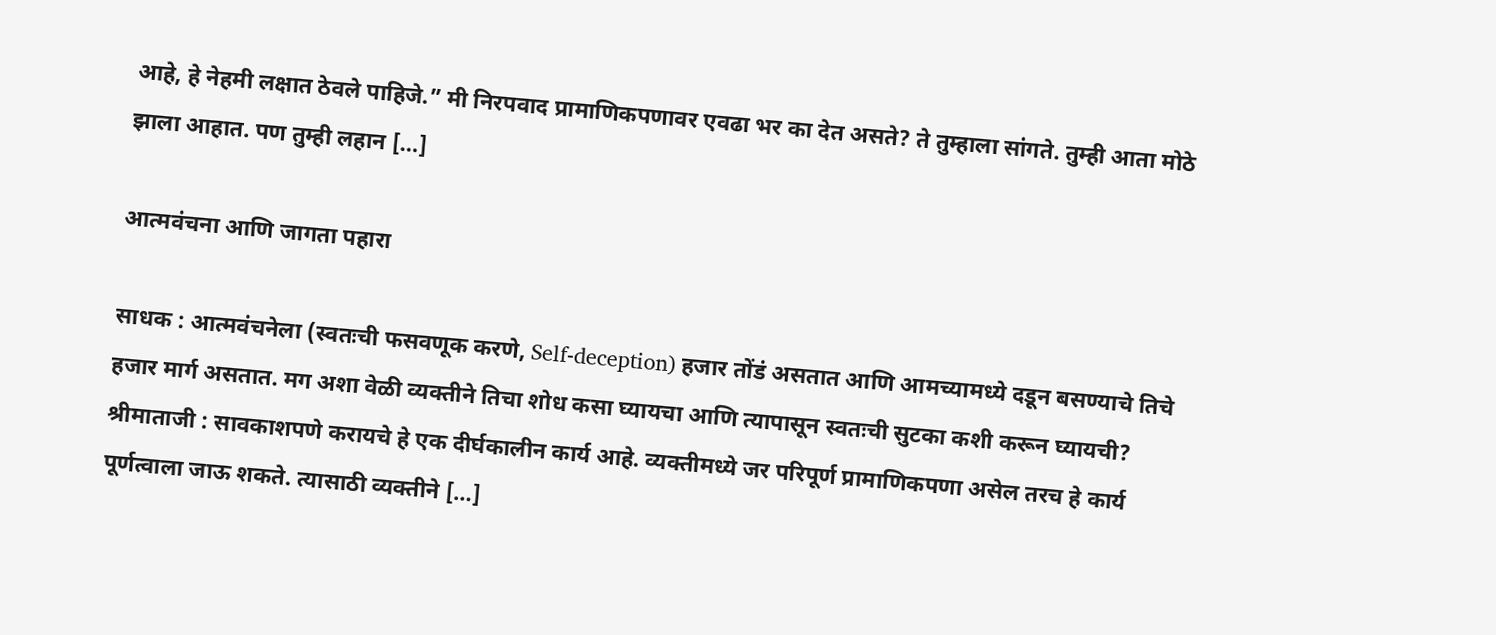आहे, हे नेहमी लक्षात ठेवले पाहिजे.” मी निरपवाद प्रामाणिकपणावर एवढा भर का देत असते? ते तुम्हाला सांगते. तुम्ही आता मोठे झाला आहात. पण तुम्ही लहान […]

आत्मवंचना आणि जागता पहारा

साधक : आत्मवंचनेला (स्वतःची फसवणूक करणे, Self-deception) हजार तोंडं असतात आणि आमच्यामध्ये दडून बसण्याचे तिचे हजार मार्ग असतात. मग अशा वेळी व्यक्तीने तिचा शोध कसा घ्यायचा आणि त्यापासून स्वतःची सुटका कशी करून घ्यायची? श्रीमाताजी : सावकाशपणे करायचे हे एक दीर्घकालीन कार्य आहे. व्यक्तीमध्ये जर परिपूर्ण प्रामाणिकपणा असेल तरच हे कार्य पूर्णत्वाला जाऊ शकते. त्यासाठी व्यक्तीने […]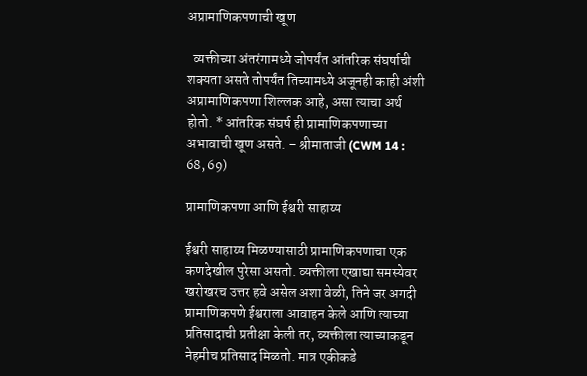अप्रामाणिकपणाची खूण

  व्यक्तीच्या अंतरंगामध्ये जोपर्यंत आंतरिक संघर्षाची शक्यता असते तोपर्यंत तिच्यामध्ये अजूनही काही अंशी अप्रामाणिकपणा शिल्लक आहे, असा त्याचा अर्थ होतो. * आंतरिक संघर्ष ही प्रामाणिकपणाच्या अभावाची खूण असते. – श्रीमाताजी (CWM 14 : 68, 69)

प्रामाणिकपणा आणि ईश्वरी साहाय्य

ईश्वरी साहाय्य मिळण्यासाठी प्रामाणिकपणाचा एक कणदेखील पुरेसा असतो. व्यक्तीला एखाद्या समस्येवर खरोखरच उत्तर हवे असेल अशा वेळी, तिने जर अगदी प्रामाणिकपणे ईश्वराला आवाहन केले आणि त्याच्या प्रतिसादाची प्रतीक्षा केली तर, व्यक्तीला त्याच्याकडून नेहमीच प्रतिसाद मिळतो. मात्र एकीकडे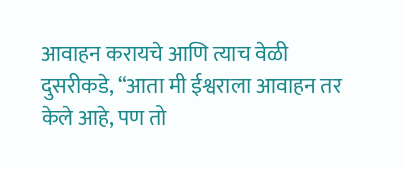आवाहन करायचे आणि त्याच वेळी दुसरीकडे, “आता मी ईश्वराला आवाहन तर केले आहे, पण तो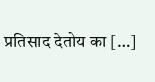प्रतिसाद देतोय का […]